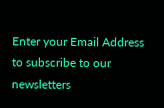Enter your Email Address to subscribe to our newsletters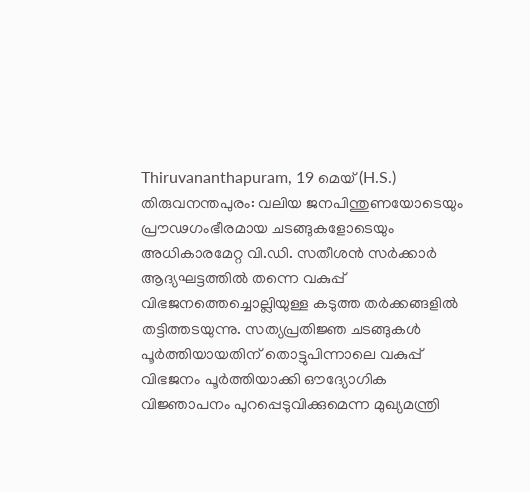Thiruvananthapuram, 19 മെയ് (H.S.)
തിരുവനന്തപുരം: വലിയ ജനപിന്തുണയോടെയും പ്രൗഢഗംഭീരമായ ചടങ്ങുകളോടെയും അധികാരമേറ്റ വി.ഡി. സതീശൻ സർക്കാർ ആദ്യഘട്ടത്തിൽ തന്നെ വകുപ്പ് വിഭജനത്തെച്ചൊല്ലിയുള്ള കടുത്ത തർക്കങ്ങളിൽ തട്ടിത്തടയുന്നു. സത്യപ്രതിജ്ഞ ചടങ്ങുകൾ പൂർത്തിയായതിന് തൊട്ടുപിന്നാലെ വകുപ്പ് വിഭജനം പൂർത്തിയാക്കി ഔദ്യോഗിക വിജ്ഞാപനം പുറപ്പെടുവിക്കുമെന്ന മുഖ്യമന്ത്രി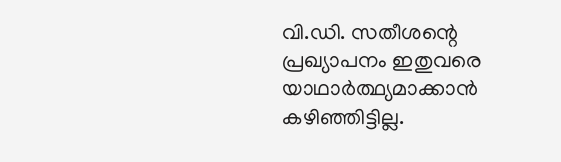വി.ഡി. സതീശന്റെ പ്രഖ്യാപനം ഇതുവരെ യാഥാർത്ഥ്യമാക്കാൻ കഴിഞ്ഞിട്ടില്ല.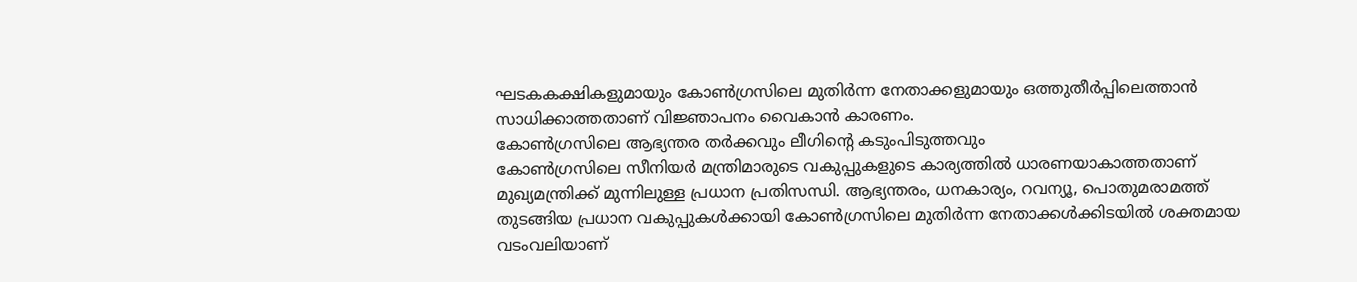ഘടകകക്ഷികളുമായും കോൺഗ്രസിലെ മുതിർന്ന നേതാക്കളുമായും ഒത്തുതീർപ്പിലെത്താൻ സാധിക്കാത്തതാണ് വിജ്ഞാപനം വൈകാൻ കാരണം.
കോൺഗ്രസിലെ ആഭ്യന്തര തർക്കവും ലീഗിന്റെ കടുംപിടുത്തവും
കോൺഗ്രസിലെ സീനിയർ മന്ത്രിമാരുടെ വകുപ്പുകളുടെ കാര്യത്തിൽ ധാരണയാകാത്തതാണ് മുഖ്യമന്ത്രിക്ക് മുന്നിലുള്ള പ്രധാന പ്രതിസന്ധി. ആഭ്യന്തരം, ധനകാര്യം, റവന്യൂ, പൊതുമരാമത്ത് തുടങ്ങിയ പ്രധാന വകുപ്പുകൾക്കായി കോൺഗ്രസിലെ മുതിർന്ന നേതാക്കൾക്കിടയിൽ ശക്തമായ വടംവലിയാണ്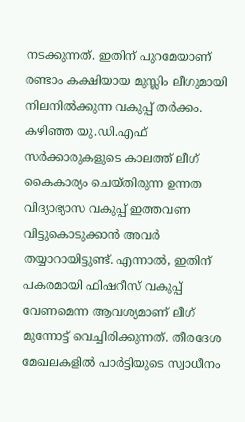നടക്കുന്നത്. ഇതിന് പുറമേയാണ് രണ്ടാം കക്ഷിയായ മുസ്ലിം ലീഗുമായി നിലനിൽക്കുന്ന വകുപ്പ് തർക്കം.
കഴിഞ്ഞ യു.ഡി.എഫ് സർക്കാരുകളുടെ കാലത്ത് ലീഗ് കൈകാര്യം ചെയ്തിരുന്ന ഉന്നത വിദ്യാഭ്യാസ വകുപ്പ് ഇത്തവണ വിട്ടുകൊടുക്കാൻ അവർ തയ്യാറായിട്ടുണ്ട്. എന്നാൽ, ഇതിന് പകരമായി ഫിഷറീസ് വകുപ്പ് വേണമെന്ന ആവശ്യമാണ് ലീഗ് മുന്നോട്ട് വെച്ചിരിക്കുന്നത്. തീരദേശ മേഖലകളിൽ പാർട്ടിയുടെ സ്വാധീനം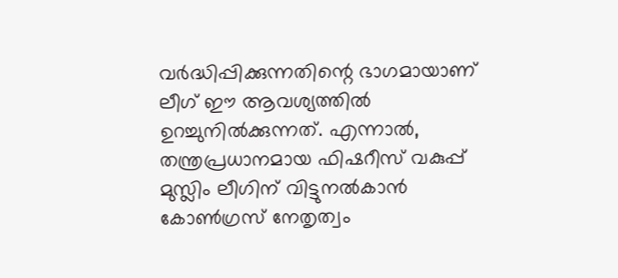വർദ്ധിപ്പിക്കുന്നതിന്റെ ഭാഗമായാണ് ലീഗ് ഈ ആവശ്യത്തിൽ ഉറച്ചുനിൽക്കുന്നത്. എന്നാൽ, തന്ത്രപ്രധാനമായ ഫിഷറീസ് വകുപ്പ് മുസ്ലിം ലീഗിന് വിട്ടുനൽകാൻ കോൺഗ്രസ് നേതൃത്വം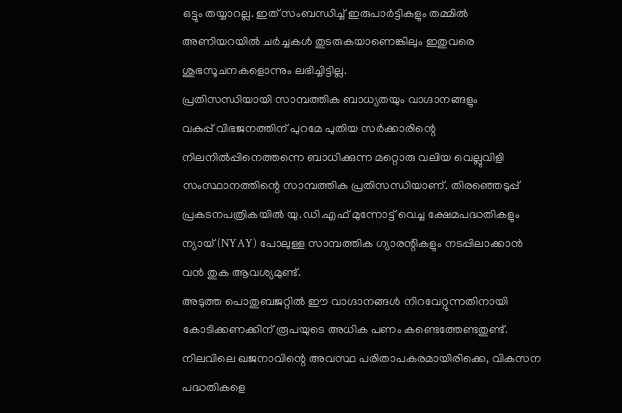ഒട്ടും തയ്യാറല്ല. ഇത് സംബന്ധിച്ച് ഇരുപാർട്ടികളും തമ്മിൽ അണിയറയിൽ ചർച്ചകൾ തുടരുകയാണെങ്കിലും ഇതുവരെ ശുഭസൂചനകളൊന്നും ലഭിച്ചിട്ടില്ല.
പ്രതിസന്ധിയായി സാമ്പത്തിക ബാധ്യതയും വാഗ്ദാനങ്ങളും
വകുപ്പ് വിഭജനത്തിന് പുറമേ പുതിയ സർക്കാരിന്റെ നിലനിൽപ്പിനെത്തന്നെ ബാധിക്കുന്ന മറ്റൊരു വലിയ വെല്ലുവിളി സംസ്ഥാനത്തിന്റെ സാമ്പത്തിക പ്രതിസന്ധിയാണ്. തിരഞ്ഞെടുപ്പ് പ്രകടനപത്രികയിൽ യു.ഡി.എഫ് മുന്നോട്ട് വെച്ച ക്ഷേമപദ്ധതികളും ന്യായ് (NYAY) പോലുള്ള സാമ്പത്തിക ഗ്യാരന്റികളും നടപ്പിലാക്കാൻ വൻ തുക ആവശ്യമുണ്ട്.
അടുത്ത പൊതുബജറ്റിൽ ഈ വാഗ്ദാനങ്ങൾ നിറവേറ്റുന്നതിനായി കോടിക്കണക്കിന് രൂപയുടെ അധിക പണം കണ്ടെത്തേണ്ടതുണ്ട്. നിലവിലെ ഖജനാവിന്റെ അവസ്ഥ പരിതാപകരമായിരിക്കെ, വികസന പദ്ധതികളെ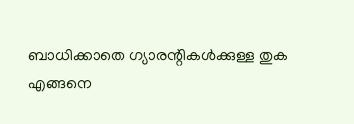ബാധിക്കാതെ ഗ്യാരന്റികൾക്കുള്ള തുക എങ്ങനെ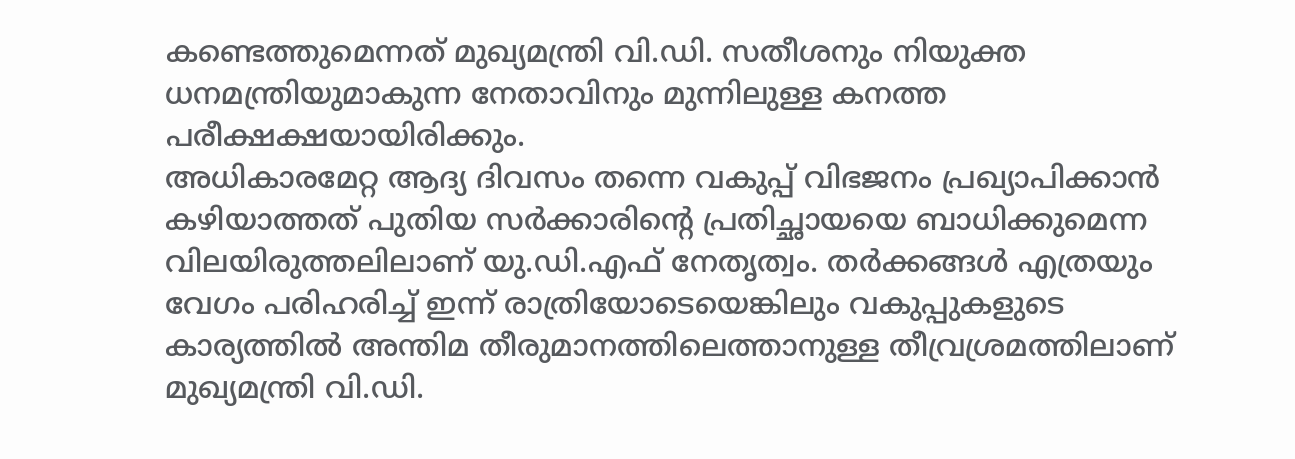കണ്ടെത്തുമെന്നത് മുഖ്യമന്ത്രി വി.ഡി. സതീശനും നിയുക്ത ധനമന്ത്രിയുമാകുന്ന നേതാവിനും മുന്നിലുള്ള കനത്ത പരീക്ഷക്ഷയായിരിക്കും.
അധികാരമേറ്റ ആദ്യ ദിവസം തന്നെ വകുപ്പ് വിഭജനം പ്രഖ്യാപിക്കാൻ കഴിയാത്തത് പുതിയ സർക്കാരിന്റെ പ്രതിച്ഛായയെ ബാധിക്കുമെന്ന വിലയിരുത്തലിലാണ് യു.ഡി.എഫ് നേതൃത്വം. തർക്കങ്ങൾ എത്രയും വേഗം പരിഹരിച്ച് ഇന്ന് രാത്രിയോടെയെങ്കിലും വകുപ്പുകളുടെ കാര്യത്തിൽ അന്തിമ തീരുമാനത്തിലെത്താനുള്ള തീവ്രശ്രമത്തിലാണ് മുഖ്യമന്ത്രി വി.ഡി.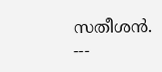സതീശൻ.
---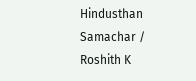Hindusthan Samachar / Roshith K